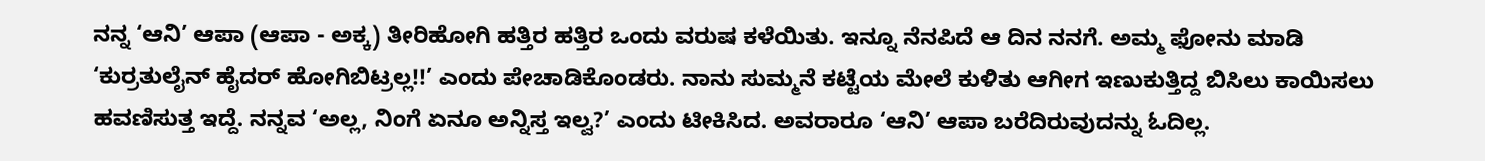ನನ್ನ ‘ಆನಿ’ ಆಪಾ (ಆಪಾ - ಅಕ್ಕ) ತೀರಿಹೋಗಿ ಹತ್ತಿರ ಹತ್ತಿರ ಒಂದು ವರುಷ ಕಳೆಯಿತು. ಇನ್ನೂ ನೆನಪಿದೆ ಆ ದಿನ ನನಗೆ. ಅಮ್ಮ ಫೋನು ಮಾಡಿ ‘ಕುರ್ರತುಲೈನ್ ಹೈದರ್ ಹೋಗಿಬಿಟ್ರಲ್ಲ!!’ ಎಂದು ಪೇಚಾಡಿಕೊಂಡರು. ನಾನು ಸುಮ್ಮನೆ ಕಟ್ಟೆಯ ಮೇಲೆ ಕುಳಿತು ಆಗೀಗ ಇಣುಕುತ್ತಿದ್ದ ಬಿಸಿಲು ಕಾಯಿಸಲು ಹವಣಿಸುತ್ತ ಇದ್ದೆ. ನನ್ನವ ‘ಅಲ್ಲ, ನಿಂಗೆ ಏನೂ ಅನ್ನಿಸ್ತ ಇಲ್ವ?’ ಎಂದು ಟೀಕಿಸಿದ. ಅವರಾರೂ ‘ಆನಿ’ ಆಪಾ ಬರೆದಿರುವುದನ್ನು ಓದಿಲ್ಲ.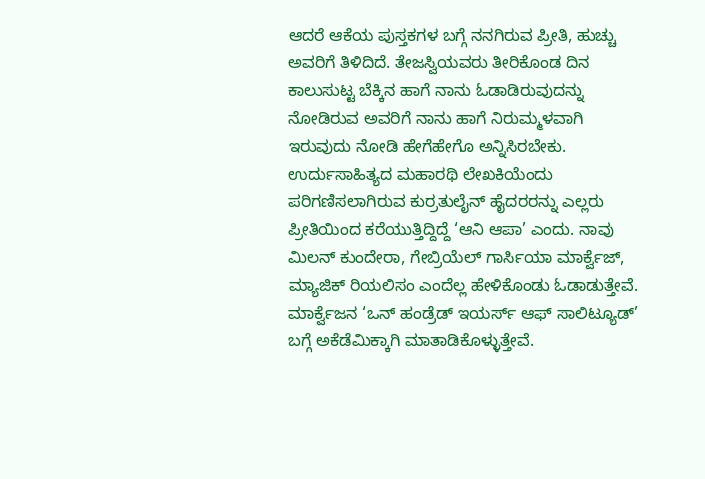ಆದರೆ ಆಕೆಯ ಪುಸ್ತಕಗಳ ಬಗ್ಗೆ ನನಗಿರುವ ಪ್ರೀತಿ, ಹುಚ್ಚು ಅವರಿಗೆ ತಿಳಿದಿದೆ. ತೇಜಸ್ವಿಯವರು ತೀರಿಕೊಂಡ ದಿನ ಕಾಲುಸುಟ್ಟ ಬೆಕ್ಕಿನ ಹಾಗೆ ನಾನು ಓಡಾಡಿರುವುದನ್ನು ನೋಡಿರುವ ಅವರಿಗೆ ನಾನು ಹಾಗೆ ನಿರುಮ್ಮಳವಾಗಿ ಇರುವುದು ನೋಡಿ ಹೇಗೆಹೇಗೊ ಅನ್ನಿಸಿರಬೇಕು.
ಉರ್ದುಸಾಹಿತ್ಯದ ಮಹಾರಥಿ ಲೇಖಕಿಯೆಂದು ಪರಿಗಣಿಸಲಾಗಿರುವ ಕುರ್ರತುಲೈನ್ ಹೈದರರನ್ನು ಎಲ್ಲರು ಪ್ರೀತಿಯಿಂದ ಕರೆಯುತ್ತಿದ್ದಿದ್ದೆ ‘ಆನಿ ಆಪಾ’ ಎಂದು. ನಾವು ಮಿಲನ್ ಕುಂದೇರಾ, ಗೇಬ್ರಿಯೆಲ್ ಗಾರ್ಸಿಯಾ ಮಾರ್ಕ್ವೆಜ್, ಮ್ಯಾಜಿಕ್ ರಿಯಲಿಸಂ ಎಂದೆಲ್ಲ ಹೇಳಿಕೊಂಡು ಓಡಾಡುತ್ತೇವೆ. ಮಾರ್ಕ್ವೆಜನ ‘ಒನ್ ಹಂಡ್ರೆಡ್ ಇಯರ್ಸ್ ಆಫ್ ಸಾಲಿಟ್ಯೂಡ್’ ಬಗ್ಗೆ ಅಕೆಡೆಮಿಕ್ಕಾಗಿ ಮಾತಾಡಿಕೊಳ್ಳುತ್ತೇವೆ.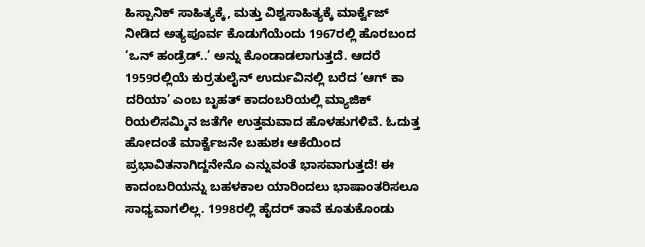ಹಿಸ್ಪಾನಿಕ್ ಸಾಹಿತ್ಯಕ್ಕೆ, ಮತ್ತು ವಿಶ್ವಸಾಹಿತ್ಯಕ್ಕೆ ಮಾರ್ಕ್ವೆಜ್ ನೀಡಿದ ಅತ್ಯಪೂರ್ವ ಕೊಡುಗೆಯೆಂದು 1967ರಲ್ಲಿ ಹೊರಬಂದ ‘ಒನ್ ಹಂಡ್ರೆಡ್..’ ಅನ್ನು ಕೊಂಡಾಡಲಾಗುತ್ತದೆ. ಆದರೆ 1959ರಲ್ಲಿಯೆ ಕುರ್ರತುಲೈನ್ ಉರ್ದುವಿನಲ್ಲಿ ಬರೆದ ‘ಆಗ್ ಕಾ ದರಿಯಾ’ ಎಂಬ ಬೃಹತ್ ಕಾದಂಬರಿಯಲ್ಲಿ ಮ್ಯಾಜಿಕ್ ರಿಯಲಿಸಮ್ಮಿನ ಜತೆಗೇ ಉತ್ತಮವಾದ ಹೊಳಹುಗಳಿವೆ. ಓದುತ್ತ ಹೋದಂತೆ ಮಾರ್ಕ್ವೆಜನೇ ಬಹುಶಃ ಆಕೆಯಿಂದ ಪ್ರಭಾವಿತನಾಗಿದ್ದನೇನೊ ಎನ್ನುವಂತೆ ಭಾಸವಾಗುತ್ತದೆ! ಈ ಕಾದಂಬರಿಯನ್ನು ಬಹಳಕಾಲ ಯಾರಿಂದಲು ಭಾಷಾಂತರಿಸಲೂ ಸಾಧ್ಯವಾಗಲಿಲ್ಲ. 1998ರಲ್ಲಿ ಹೈದರ್ ತಾವೆ ಕೂತುಕೊಂಡು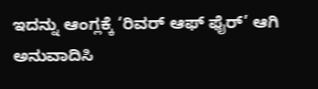ಇದನ್ನು ಆಂಗ್ಲಕ್ಕೆ ‘ರಿವರ್ ಆಫ್ ಫೈರ್’ ಆಗಿ ಅನುವಾದಿಸಿ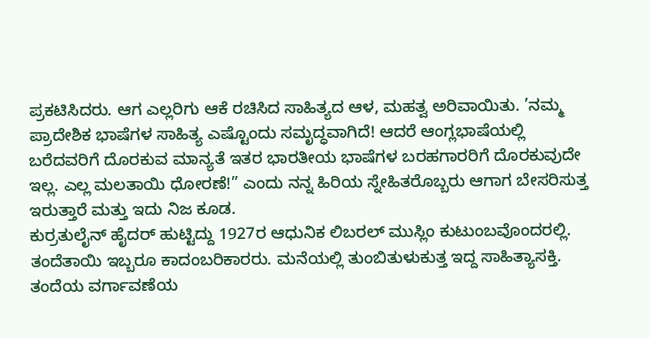ಪ್ರಕಟಿಸಿದರು. ಆಗ ಎಲ್ಲರಿಗು ಆಕೆ ರಚಿಸಿದ ಸಾಹಿತ್ಯದ ಆಳ, ಮಹತ್ವ ಅರಿವಾಯಿತು. ’ನಮ್ಮ ಪ್ರಾದೇಶಿಕ ಭಾಷೆಗಳ ಸಾಹಿತ್ಯ ಎಷ್ಟೊಂದು ಸಮೃದ್ಧವಾಗಿದೆ! ಆದರೆ ಆಂಗ್ಲಭಾಷೆಯಲ್ಲಿ ಬರೆದವರಿಗೆ ದೊರಕುವ ಮಾನ್ಯತೆ ಇತರ ಭಾರತೀಯ ಭಾಷೆಗಳ ಬರಹಗಾರರಿಗೆ ದೊರಕುವುದೇ ಇಲ್ಲ. ಎಲ್ಲ ಮಲತಾಯಿ ಧೋರಣೆ!” ಎಂದು ನನ್ನ ಹಿರಿಯ ಸ್ನೇಹಿತರೊಬ್ಬರು ಆಗಾಗ ಬೇಸರಿಸುತ್ತ ಇರುತ್ತಾರೆ ಮತ್ತು ಇದು ನಿಜ ಕೂಡ.
ಕುರ್ರತುಲೈನ್ ಹೈದರ್ ಹುಟ್ಟಿದ್ದು 1927ರ ಆಧುನಿಕ ಲಿಬರಲ್ ಮುಸ್ಲಿಂ ಕುಟುಂಬವೊಂದರಲ್ಲಿ. ತಂದೆತಾಯಿ ಇಬ್ಬರೂ ಕಾದಂಬರಿಕಾರರು. ಮನೆಯಲ್ಲಿ ತುಂಬಿತುಳುಕುತ್ತ ಇದ್ದ ಸಾಹಿತ್ಯಾಸಕ್ತಿ. ತಂದೆಯ ವರ್ಗಾವಣೆಯ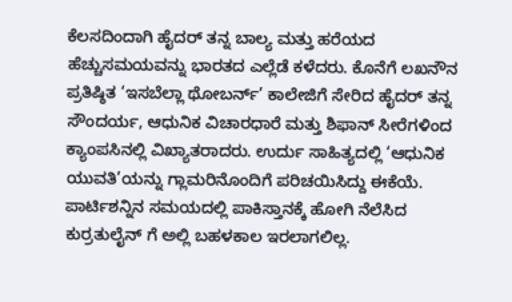ಕೆಲಸದಿಂದಾಗಿ ಹೈದರ್ ತನ್ನ ಬಾಲ್ಯ ಮತ್ತು ಹರೆಯದ ಹೆಚ್ಚುಸಮಯವನ್ನು ಭಾರತದ ಎಲ್ಲೆಡೆ ಕಳೆದರು. ಕೊನೆಗೆ ಲಖನೌನ ಪ್ರತಿಷ್ಠಿತ ‘ಇಸಬೆಲ್ಲಾ ಥೋಬರ್ನ್’ ಕಾಲೇಜಿಗೆ ಸೇರಿದ ಹೈದರ್ ತನ್ನ ಸೌಂದರ್ಯ, ಆಧುನಿಕ ವಿಚಾರಧಾರೆ ಮತ್ತು ಶಿಫಾನ್ ಸೀರೆಗಳಿಂದ ಕ್ಯಾಂಪಸಿನಲ್ಲಿ ವಿಖ್ಯಾತರಾದರು. ಉರ್ದು ಸಾಹಿತ್ಯದಲ್ಲಿ ‘ಆಧುನಿಕ ಯುವತಿ’ಯನ್ನು ಗ್ಲಾಮರಿನೊಂದಿಗೆ ಪರಿಚಯಿಸಿದ್ದು ಈಕೆಯೆ. ಪಾರ್ಟಿಶನ್ನಿನ ಸಮಯದಲ್ಲಿ ಪಾಕಿಸ್ತಾನಕ್ಕೆ ಹೋಗಿ ನೆಲೆಸಿದ ಕುರ್ರತುಲೈನ್ ಗೆ ಅಲ್ಲಿ ಬಹಳಕಾಲ ಇರಲಾಗಲಿಲ್ಲ.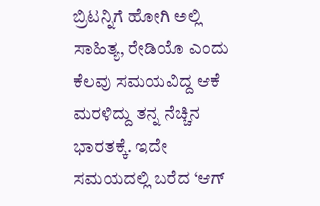ಬ್ರಿಟನ್ನಿಗೆ ಹೋಗಿ ಅಲ್ಲಿ ಸಾಹಿತ್ಯ, ರೇಡಿಯೊ ಎಂದು ಕೆಲವು ಸಮಯವಿದ್ದ ಆಕೆ ಮರಳಿದ್ದು ತನ್ನ ನೆಚ್ಚಿನ ಭಾರತಕ್ಕೆ. ಇದೇ ಸಮಯದಲ್ಲಿ ಬರೆದ ‘ಆಗ್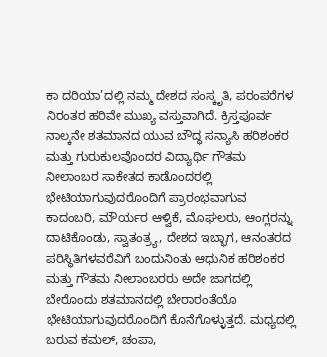ಕಾ ದರಿಯಾ’ದಲ್ಲಿ ನಮ್ಮ ದೇಶದ ಸಂಸ್ಕೃತಿ, ಪರಂಪರೆಗಳ ನಿರಂತರ ಹರಿವೇ ಮುಖ್ಯ ವಸ್ತುವಾಗಿದೆ. ಕ್ರಿಸ್ತಪೂರ್ವ ನಾಲ್ಕನೇ ಶತಮಾನದ ಯುವ ಬೌದ್ಧ ಸನ್ಯಾಸಿ ಹರಿಶಂಕರ ಮತ್ತು ಗುರುಕುಲವೊಂದರ ವಿದ್ಯಾರ್ಥಿ ಗೌತಮ ನೀಲಾಂಬರ ಸಾಕೇತದ ಕಾಡೊಂದರಲ್ಲಿ ಭೇಟಿಯಾಗುವುದರೊಂದಿಗೆ ಪ್ರಾರಂಭವಾಗುವ ಕಾದಂಬರಿ, ಮೌರ್ಯರ ಆಳ್ವಿಕೆ, ಮೊಘಲರು, ಆಂಗ್ಲರನ್ನು ದಾಟಿಕೊಂಡು, ಸ್ವಾತಂತ್ರ್ಯ, ದೇಶದ ಇಬ್ಭಾಗ, ಆನಂತರದ ಪರಿಸ್ಥಿತಿಗಳವರೆವಿಗೆ ಬಂದುನಿಂತು ಆಧುನಿಕ ಹರಿಶಂಕರ ಮತ್ತು ಗೌತಮ ನೀಲಾಂಬರರು ಅದೇ ಜಾಗದಲ್ಲಿ ಬೇರೊಂದು ಶತಮಾನದಲ್ಲಿ ಬೇರಾರಂತೆಯೊ ಭೇಟಿಯಾಗುವುದರೊಂದಿಗೆ ಕೊನೆಗೊಳ್ಳುತ್ತದೆ. ಮಧ್ಯದಲ್ಲಿ ಬರುವ ಕಮಲ್, ಚಂಪಾ,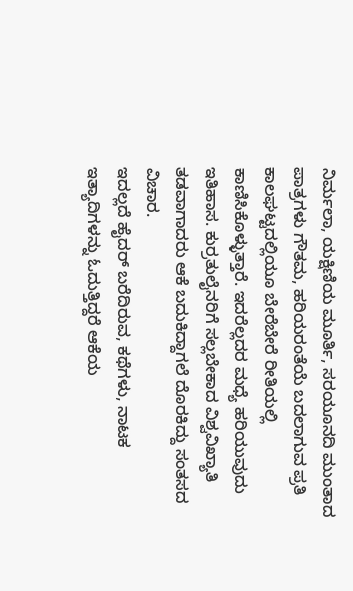ನಿರ್ಮಲಾ, ಯಕ್ಷಿಣಿಯ ಮೂರ್ತಿ, ಸರಯೂನದಿ ಮುಂತಾದ ಪಾತ್ರಗಳು ಗೌತಮ, ಹರಿಯರಂತೆಯೆ ಬದಲಾಗುವ ಪ್ರತಿ ಕಾಲಘಟ್ಟದಲ್ಲಿಯೂ ಬೇರೆಬೇರೆ ರೀತಿಯಲ್ಲಿ ಕಾಣಿಸಿಕೊಳ್ಳುತ್ತಾರೆ. ಇದರೆಲ್ಲದರ ಮಧ್ಯೆ ಹರಿಯುವುದು ಇತಿಹಾಸ. ಕುರ್ರತುಲೈನರಿಗೆ ಸಲ್ಲಬೇಕಾದ ವಿಶ್ವವಿಖ್ಯಾತಿ ತಡವಾಗಾದರು ಆಕೆ ಬದುಕಿದ್ದಾಗಲೆ ದೊರಕಿದ್ದು ಸಂತಸದ ವಿಚಾರ.
ಇದಲ್ಲದೆ ಹೈದರ್ ಬರೆದಿರುವ, ಕಥೆಗಳು, ನಾಟಕ ಇತ್ಯಾದಿಗಳನ್ನು ಓದುತ್ತಿದ್ದರೆ ಆಕೆಯ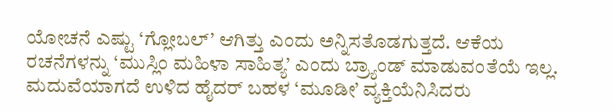ಯೋಚನೆ ಎಷ್ಟು ‘ಗ್ಲೋಬಲ್’ ಆಗಿತ್ತು ಎಂದು ಅನ್ನಿಸತೊಡಗುತ್ತದೆ. ಆಕೆಯ ರಚನೆಗಳನ್ನು ‘ಮುಸ್ಲಿಂ ಮಹಿಳಾ ಸಾಹಿತ್ಯ’ ಎಂದು ಬ್ರ್ಯಾಂಡ್ ಮಾಡುವಂತೆಯೆ ಇಲ್ಲ. ಮದುವೆಯಾಗದೆ ಉಳಿದ ಹೈದರ್ ಬಹಳ ‘ಮೂಡೀ’ ವ್ಯಕ್ತಿಯೆನಿಸಿದರು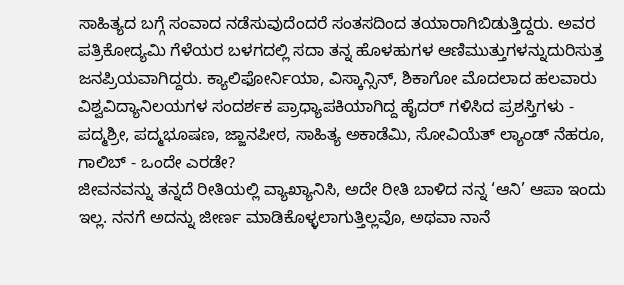ಸಾಹಿತ್ಯದ ಬಗ್ಗೆ ಸಂವಾದ ನಡೆಸುವುದೆಂದರೆ ಸಂತಸದಿಂದ ತಯಾರಾಗಿಬಿಡುತ್ತಿದ್ದರು. ಅವರ ಪತ್ರಿಕೋದ್ಯಮಿ ಗೆಳೆಯರ ಬಳಗದಲ್ಲಿ ಸದಾ ತನ್ನ ಹೊಳಹುಗಳ ಆಣಿಮುತ್ತುಗಳನ್ನುದುರಿಸುತ್ತ ಜನಪ್ರಿಯವಾಗಿದ್ದರು. ಕ್ಯಾಲಿಫೋರ್ನಿಯಾ, ವಿಸ್ಕಾನ್ಸಿನ್, ಶಿಕಾಗೋ ಮೊದಲಾದ ಹಲವಾರು ವಿಶ್ವವಿದ್ಯಾನಿಲಯಗಳ ಸಂದರ್ಶಕ ಪ್ರಾಧ್ಯಾಪಕಿಯಾಗಿದ್ದ ಹೈದರ್ ಗಳಿಸಿದ ಪ್ರಶಸ್ತಿಗಳು - ಪದ್ಮಶ್ರೀ, ಪದ್ಮಭೂಷಣ, ಜ್ಜಾನಪೀಠ, ಸಾಹಿತ್ಯ ಅಕಾಡೆಮಿ, ಸೋವಿಯೆತ್ ಲ್ಯಾಂಡ್ ನೆಹರೂ, ಗಾಲಿಬ್ - ಒಂದೇ ಎರಡೇ?
ಜೀವನವನ್ನು ತನ್ನದೆ ರೀತಿಯಲ್ಲಿ ವ್ಯಾಖ್ಯಾನಿಸಿ, ಅದೇ ರೀತಿ ಬಾಳಿದ ನನ್ನ ‘ಆನಿ’ ಆಪಾ ಇಂದು ಇಲ್ಲ. ನನಗೆ ಅದನ್ನು ಜೀರ್ಣ ಮಾಡಿಕೊಳ್ಳಲಾಗುತ್ತಿಲ್ಲವೊ, ಅಥವಾ ನಾನೆ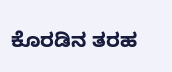ಕೊರಡಿನ ತರಹ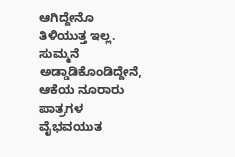ಆಗಿದ್ದೇನೊ ತಿಳಿಯುತ್ತ ಇಲ್ಲ. ಸುಮ್ಮನೆ ಅಡ್ಡಾಡಿಕೊಂಡಿದ್ದೇನೆ, ಆಕೆಯ ನೂರಾರು ಪಾತ್ರಗಳ ವೈಭವಯುತ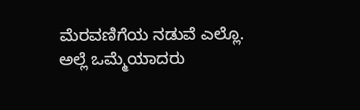ಮೆರವಣಿಗೆಯ ನಡುವೆ ಎಲ್ಲೊ. ಅಲ್ಲೆ ಒಮ್ಮೆಯಾದರು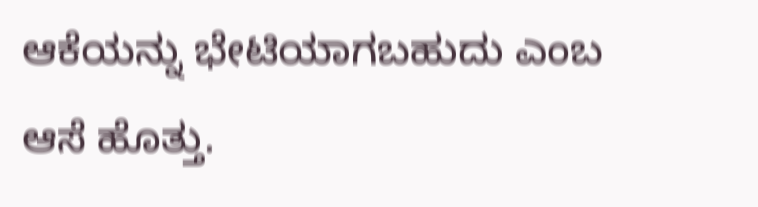ಆಕೆಯನ್ನು ಭೇಟಿಯಾಗಬಹುದು ಎಂಬ ಆಸೆ ಹೊತ್ತು.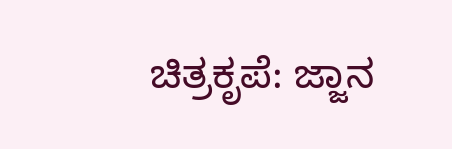ಚಿತ್ರಕೃಪೆ: ಜ್ಜಾನ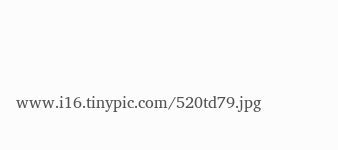www.i16.tinypic.com/520td79.jpg